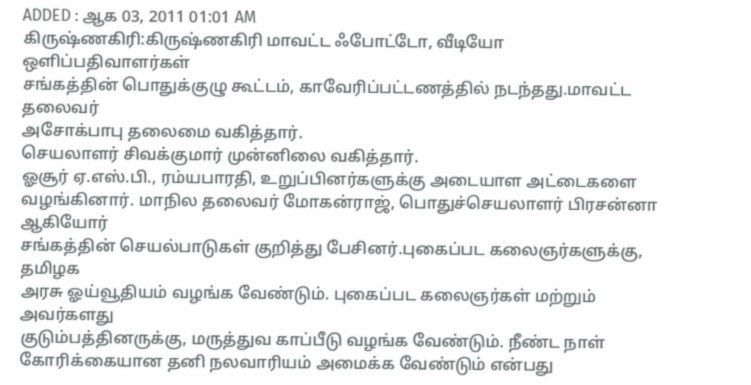ADDED : ஆக 03, 2011 01:01 AM
கிருஷ்ணகிரி:கிருஷ்ணகிரி மாவட்ட ஃபோட்டோ, வீடியோ ஒளிப்பதிவாளர்கள்
சங்கத்தின் பொதுக்குழு கூட்டம், காவேரிப்பட்டணத்தில் நடந்தது.மாவட்ட தலைவர்
அசோக்பாபு தலைமை வகித்தார்.
செயலாளர் சிவக்குமார் முன்னிலை வகித்தார்.
ஓசூர் ஏ.எஸ்.பி., ரம்யபாரதி, உறுப்பினர்களுக்கு அடையாள அட்டைகளை
வழங்கினார். மாநில தலைவர் மோகன்ராஜ், பொதுச்செயலாளர் பிரசன்னா ஆகியோர்
சங்கத்தின் செயல்பாடுகள் குறித்து பேசினர்.புகைப்பட கலைஞர்களுக்கு, தமிழக
அரசு ஓய்வூதியம் வழங்க வேண்டும். புகைப்பட கலைஞர்கள் மற்றும் அவர்களது
குடும்பத்தினருக்கு, மருத்துவ காப்பீடு வழங்க வேண்டும். நீண்ட நாள்
கோரிக்கையான தனி நலவாரியம் அமைக்க வேண்டும் என்பது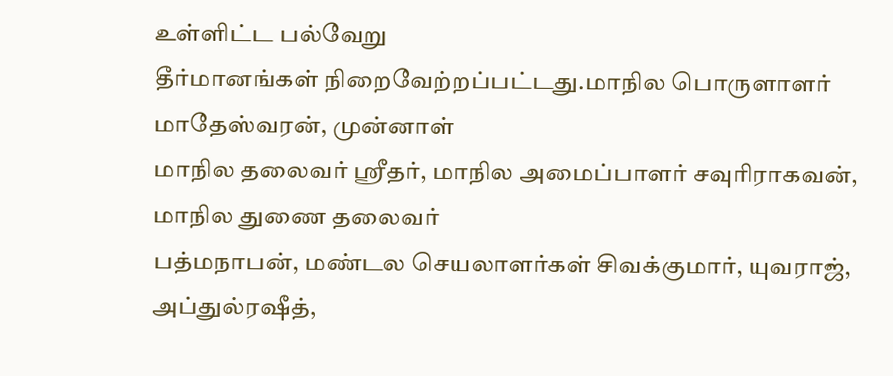உள்ளிட்ட பல்வேறு
தீர்மானங்கள் நிறைவேற்றப்பட்டது.மாநில பொருளாளர் மாதேஸ்வரன், முன்னாள்
மாநில தலைவர் ஸ்ரீதர், மாநில அமைப்பாளர் சவுரிராகவன், மாநில துணை தலைவர்
பத்மநாபன், மண்டல செயலாளர்கள் சிவக்குமார், யுவராஜ், அப்துல்ரஷீத்,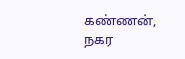கண்ணன்,
நகர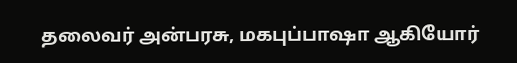தலைவர் அன்பரசு, மகபுப்பாஷா ஆகியோர்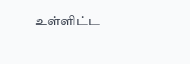உள்ளிட்ட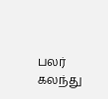பலர் கலந்து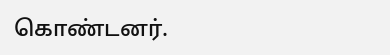கொண்டனர்.